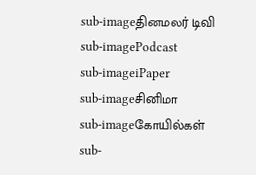sub-imageதினமலர் டிவி
sub-imagePodcast
sub-imageiPaper
sub-imageசினிமா
sub-imageகோயில்கள்
sub-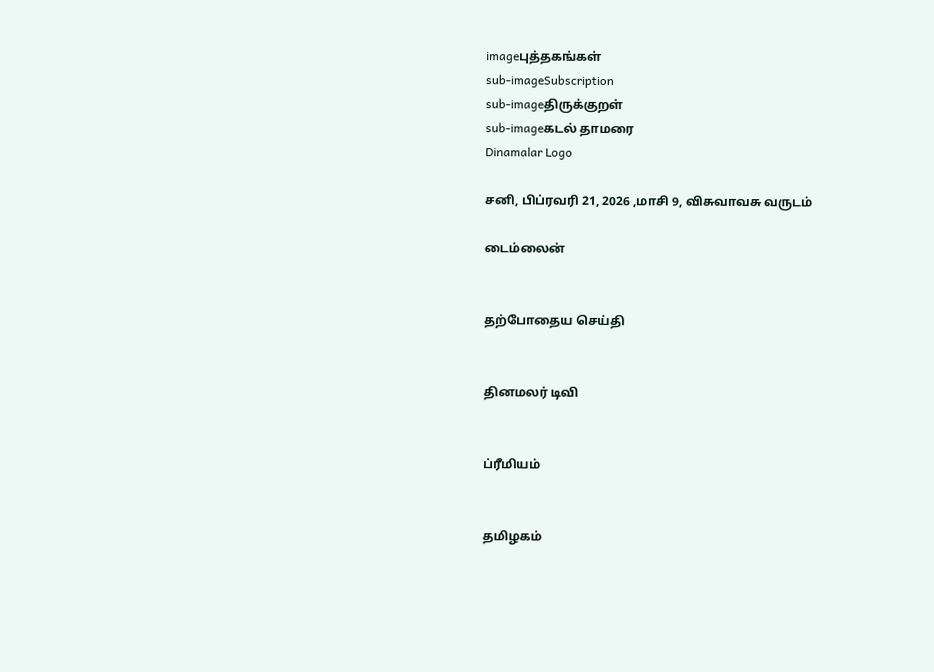imageபுத்தகங்கள்
sub-imageSubscription
sub-imageதிருக்குறள்
sub-imageகடல் தாமரை
Dinamalar Logo

சனி, பிப்ரவரி 21, 2026 ,மாசி 9, விசுவாவசு வருடம்

டைம்லைன்


தற்போதைய செய்தி


தினமலர் டிவி


ப்ரீமியம்


தமிழகம்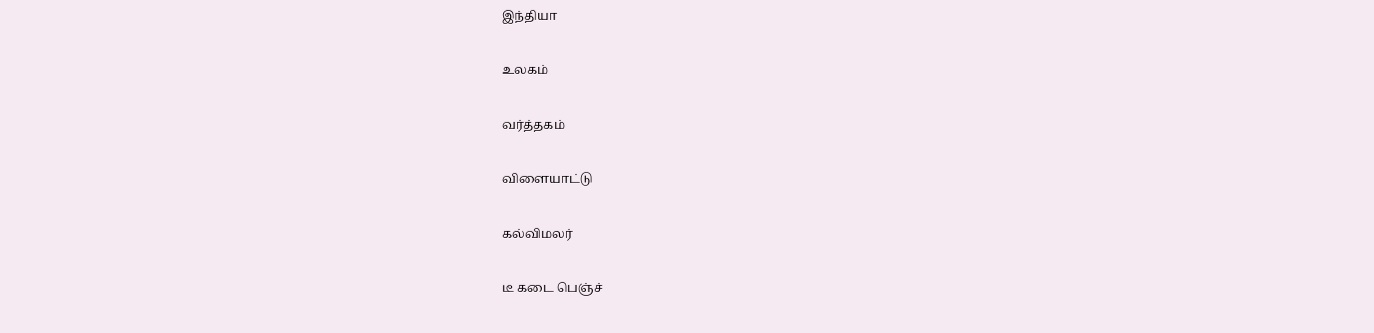இந்தியா


உலகம்


வர்த்தகம்


விளையாட்டு


கல்விமலர்


டீ கடை பெஞ்ச்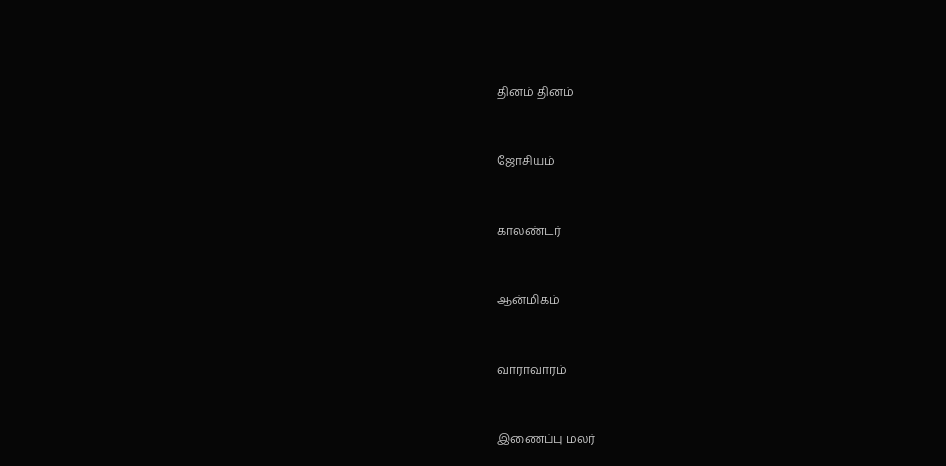தினம் தினம்


ஜோசியம்


காலண்டர்


ஆன்மிகம்


வாராவாரம்


இணைப்பு மலர்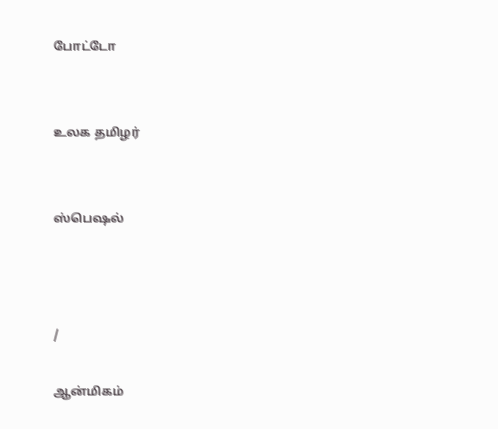போட்டோ


உலக தமிழர்


ஸ்பெஷல்



/

ஆன்மிகம்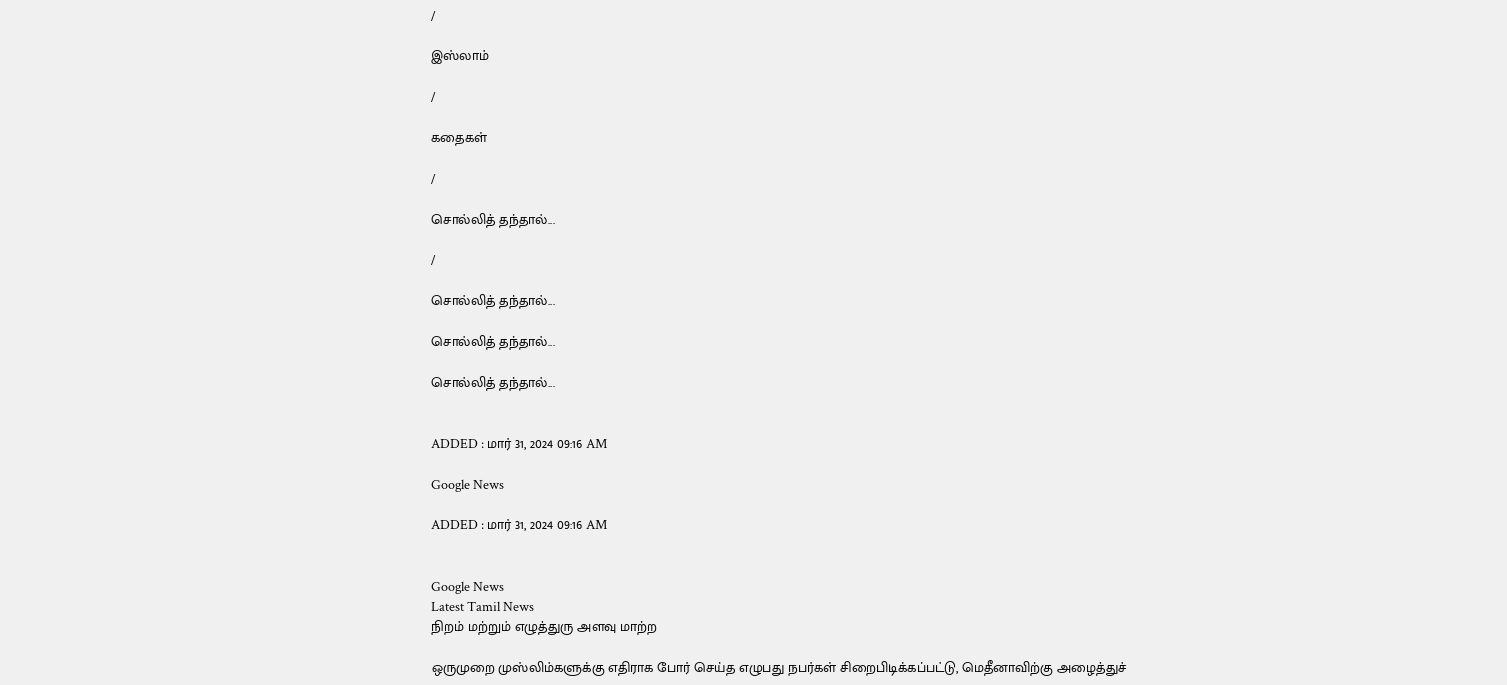/

இஸ்லாம்

/

கதைகள்

/

சொல்லித் தந்தால்...

/

சொல்லித் தந்தால்...

சொல்லித் தந்தால்...

சொல்லித் தந்தால்...


ADDED : மார் 31, 2024 09:16 AM

Google News

ADDED : மார் 31, 2024 09:16 AM


Google News
Latest Tamil News
நிறம் மற்றும் எழுத்துரு அளவு மாற்ற

ஒருமுறை முஸ்லிம்களுக்கு எதிராக போர் செய்த எழுபது நபர்கள் சிறைபிடிக்கப்பட்டு, மெதீனாவிற்கு அழைத்துச்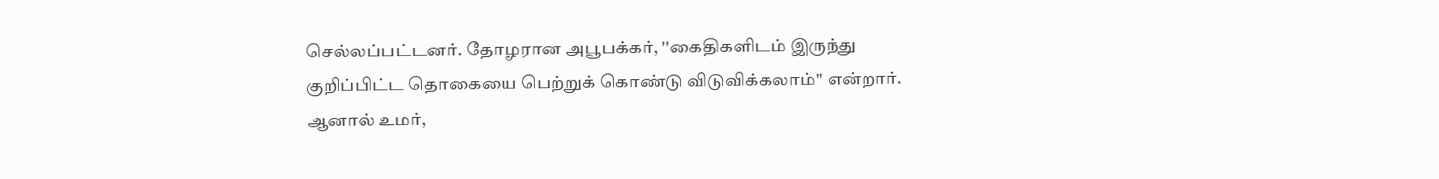செல்லப்பட்டனர். தோழரான அபூபக்கர், ''கைதிகளிடம் இருந்து குறிப்பிட்ட தொகையை பெற்றுக் கொண்டு விடுவிக்கலாம்'' என்றார். ஆனால் உமர்,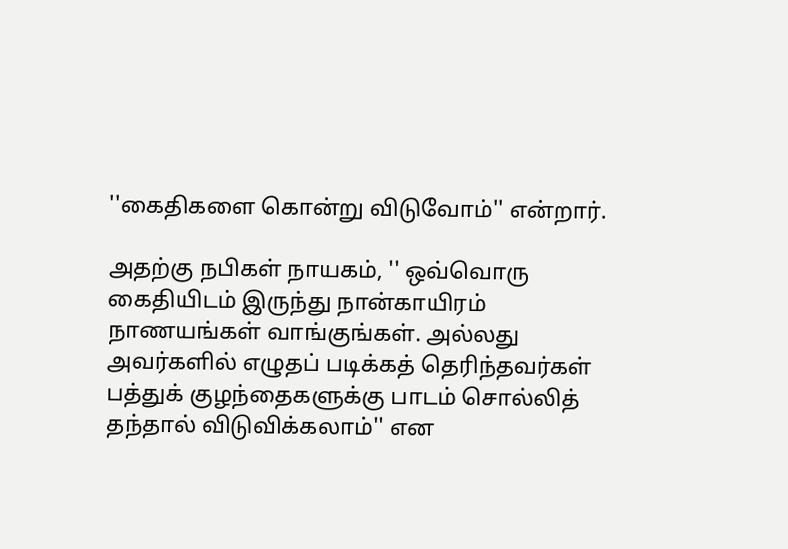''கைதிகளை கொன்று விடுவோம்'' என்றார்.

அதற்கு நபிகள் நாயகம், '' ஒவ்வொரு கைதியிடம் இருந்து நான்காயிரம் நாணயங்கள் வாங்குங்கள். அல்லது அவர்களில் எழுதப் படிக்கத் தெரிந்தவர்கள் பத்துக் குழந்தைகளுக்கு பாடம் சொல்லித் தந்தால் விடுவிக்கலாம்'' என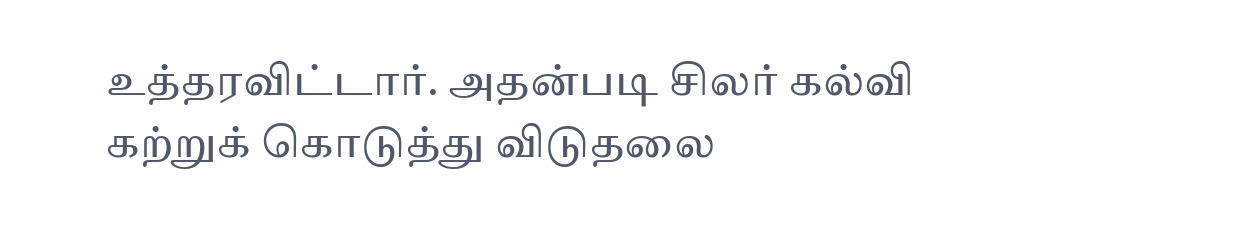உத்தரவிட்டார். அதன்படி சிலர் கல்வி கற்றுக் கொடுத்து விடுதலை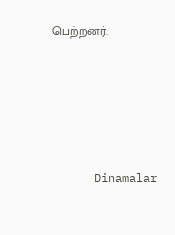பெற்றனர்.






      Dinamalar